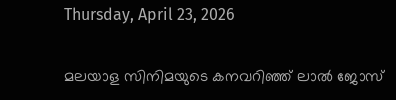Thursday, April 23, 2026

മലയാള സിനിമയുടെ കനവറിഞ്ഞ് ലാൽ ജോസ്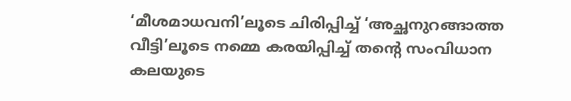‘മീശമാധവനി’ലൂടെ ചിരിപ്പിച്ച് ‘അച്ഛനുറങ്ങാത്ത വീട്ടി’ലൂടെ നമ്മെ കരയിപ്പിച്ച് തന്‍റെ സംവിധാന കലയുടെ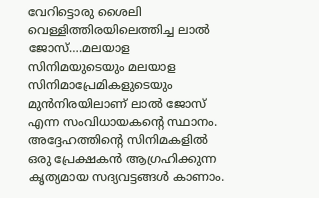വേറിട്ടൊരു ശൈലി വെള്ളിത്തിരയിലെത്തിച്ച ലാൽ ജോസ്….മലയാള സിനിമയുടെയും മലയാള സിനിമാപ്രേമികളുടെയും മുൻനിരയിലാണ് ലാൽ ജോസ് എന്ന സംവിധായകന്‍റെ സ്ഥാനം. അദ്ദേഹത്തിന്‍റെ സിനിമകളിൽ ഒരു പ്രേക്ഷകൻ ആഗ്രഹിക്കുന്ന കൃത്യമായ സദ്യവട്ടങ്ങൾ കാണാം.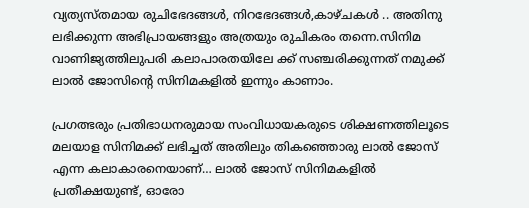വ്യത്യസ്തമായ രുചിഭേദങ്ങൾ, നിറഭേദങ്ങൾ,കാഴ്ചകള്‍ .. അതിനു ലഭിക്കുന്ന അഭിപ്രായങ്ങളും അത്രയും രുചികരം തന്നെ.സിനിമ വാണിജ്യത്തിലുപരി കലാപാരതയിലേ ക്ക് സഞ്ചരിക്കുന്നത് നമുക്ക് ലാൽ ജോസിന്‍റെ സിനിമകളിൽ ഇന്നും കാണാം.

പ്രഗത്ഭരും പ്രതിഭാധനരുമായ സംവിധായകരുടെ ശിക്ഷണത്തിലൂടെ മലയാള സിനിമക്ക് ലഭിച്ചത് അതിലും തികഞ്ഞൊരു ലാൽ ജോസ് എന്ന കലാകാരനെയാണ്… ലാൽ ജോസ് സിനിമകളിൽ പ്രതീക്ഷയുണ്ട്, ഓരോ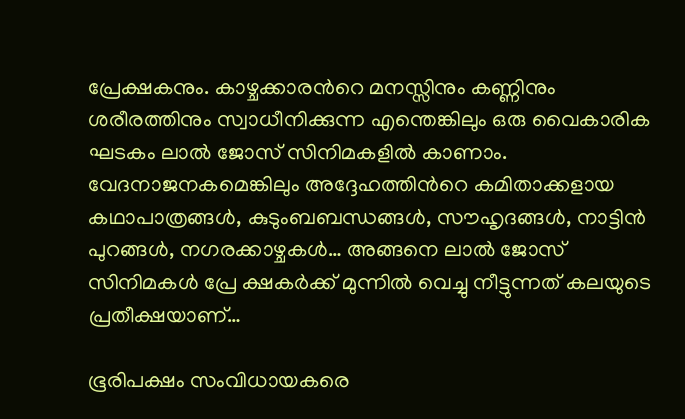പ്രേക്ഷകനും. കാഴ്ചക്കാരന്‍റെ മനസ്സിനും കണ്ണിനും ശരീരത്തിനും സ്വാധീനിക്കുന്ന എന്തെങ്കിലും ഒരു വൈകാരിക ഘടകം ലാൽ ജോസ് സിനിമകളിൽ കാണാം. വേദനാജനകമെങ്കിലും അദ്ദേഹത്തിന്‍റെ കമിതാക്കളായ കഥാപാത്രങ്ങൾ, കുടുംബബന്ധങ്ങൾ, സൗഹൃദങ്ങൾ, നാട്ടിന്‍ പുറങ്ങൾ, നഗരക്കാഴ്ചകൾ… അങ്ങനെ ലാൽ ജോസ് സിനിമകൾ പ്രേ ക്ഷകർക്ക് മുന്നിൽ വെച്ചു നീട്ടുന്നത് കലയുടെ പ്രതീക്ഷയാണ്…

ഭൂരിപക്ഷം സംവിധായകരെ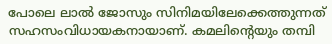പോലെ ലാൽ ജോസും സിനിമയിലേക്കെത്തുന്നത് സഹസംവിധായകനായാണ്. കമലിന്‍റെയും തമ്പി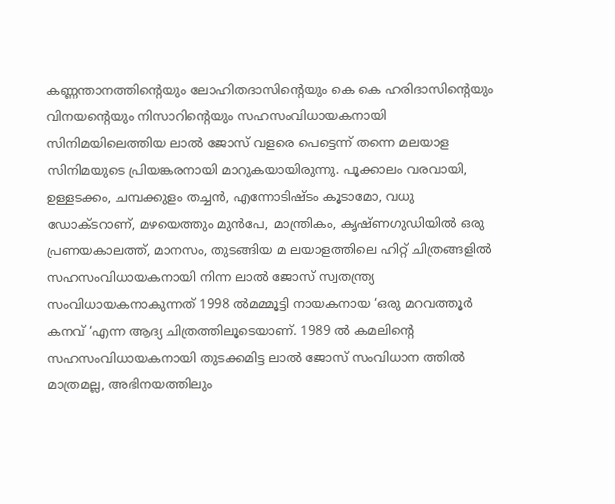കണ്ണന്താനത്തിന്‍റെയും ലോഹിതദാസിന്‍റെയും കെ കെ ഹരിദാസിന്‍റെയും വിനയന്‍റെയും നിസാറിന്‍റെയും സഹസംവിധായകനായി സിനിമയിലെത്തിയ ലാൽ ജോസ് വളരെ പെട്ടെന്ന് തന്നെ മലയാള സിനിമയുടെ പ്രിയങ്കരനായി മാറുകയായിരുന്നു. പൂക്കാലം വരവായി, ഉള്ളടക്കം, ചമ്പക്കുളം തച്ചൻ, എന്നോടിഷ്ടം കൂടാമോ, വധു ഡോക്ടറാണ്, മഴയെത്തും മുൻപേ, മാന്ത്രികം, കൃഷ്ണഗുഡിയിൽ ഒരു പ്രണയകാലത്ത്, മാനസം, തുടങ്ങിയ മ ലയാളത്തിലെ ഹിറ്റ് ചിത്രങ്ങളിൽ സഹസംവിധായകനായി നിന്ന ലാൽ ജോസ് സ്വതന്ത്ര്യ സംവിധായകനാകുന്നത് 1998 ൽമമ്മൂട്ടി നായകനായ ‘ഒരു മറവത്തൂർ കനവ് ‘എന്ന ആദ്യ ചിത്രത്തിലൂടെയാണ്. 1989 ൽ കമലിന്‍റെ സഹസംവിധായകനായി തുടക്കമിട്ട ലാൽ ജോസ് സംവിധാന ത്തിൽ മാത്രമല്ല, അഭിനയത്തിലും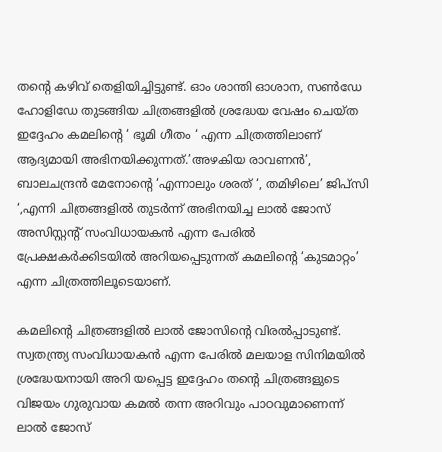തന്‍റെ കഴിവ് തെളിയിച്ചിട്ടുണ്ട്. ഓം ശാന്തി ഓശാന, സൺ‌ഡേ ഹോളിഡേ തുടങ്ങിയ ചിത്രങ്ങളിൽ ശ്രദ്ധേയ വേഷം ചെയ്ത ഇദ്ദേഹം കമലിന്‍റെ ‘ ഭൂമി ഗീതം ‘ എന്ന ചിത്രത്തിലാണ് ആദ്യമായി അഭിനയിക്കുന്നത്.’അഴകിയ രാവണൻ’, ബാലചന്ദ്രൻ മേനോന്‍റെ ‘എന്നാലും ശരത് ‘, തമിഴിലെ’ ജിപ്സി ‘,എന്നി ചിത്രങ്ങളിൽ തുടർന്ന് അഭിനയിച്ച ലാൽ ജോസ് അസിസ്റ്റന്‍റ് സംവിധായകൻ എന്ന പേരിൽ പ്രേക്ഷകർക്കിടയിൽ അറിയപ്പെടുന്നത് കമലിന്‍റെ ‘കുടമാറ്റം’ എന്ന ചിത്രത്തിലൂടെയാണ്.

കമലിന്‍റെ ചിത്രങ്ങളിൽ ലാൽ ജോസിന്‍റെ വിരൽപ്പാടുണ്ട്. സ്വതന്ത്ര്യ സംവിധായകൻ എന്ന പേരിൽ മലയാള സിനിമയിൽ ശ്രദ്ധേയനായി അറി യപ്പെട്ട ഇദ്ദേഹം തന്‍റെ ചിത്രങ്ങളുടെ വിജയം ഗുരുവായ കമൽ തന്ന അറിവും പാഠവുമാണെന്ന് ലാല്‍ ജോസ്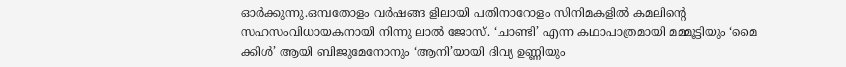ഓർക്കുന്നു.ഒമ്പതോളം വർഷങ്ങ ളിലായി പതിനാറോളം സിനിമകളിൽ കമലിന്‍റെ സഹസംവിധായകനായി നിന്നു ലാൽ ജോസ്. ‘ചാണ്ടി’ എന്ന കഥാപാത്രമായി മമ്മൂട്ടിയും ‘മൈ ക്കിൾ’ ആയി ബിജുമേനോനും ‘ആനി’യായി ദിവ്യ ഉണ്ണിയും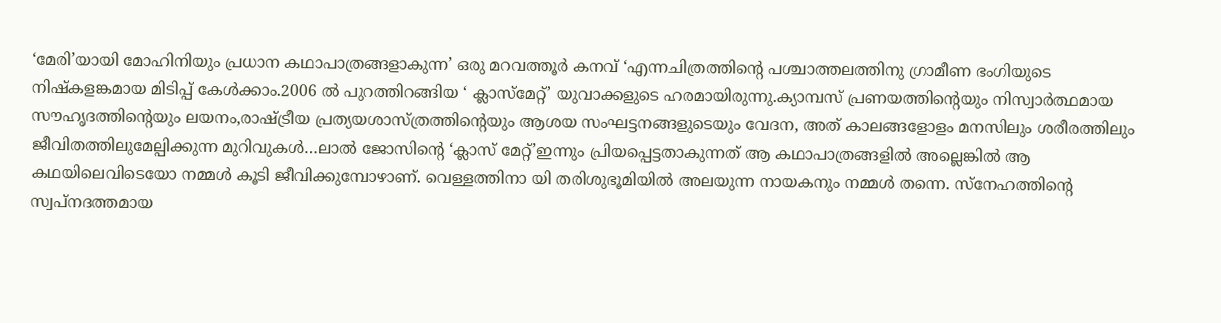‘മേരി’യായി മോഹിനിയും പ്രധാന കഥാപാത്രങ്ങളാകുന്ന’ ഒരു മറവത്തൂർ കനവ് ‘എന്നചിത്രത്തിന്‍റെ പശ്ചാത്തലത്തിനു ഗ്രാമീണ ഭംഗിയുടെ നിഷ്കളങ്കമായ മിടിപ്പ് കേൾക്കാം.2006 ല്‍ പുറത്തിറങ്ങിയ ‘ ക്ലാസ്മേറ്റ്’ യുവാക്കളുടെ ഹരമായിരുന്നു.ക്യാമ്പസ്‌ പ്രണയത്തിന്‍റെയും നിസ്വാർത്ഥമായ സൗഹൃദത്തിന്‍റെയും ലയനം,രാഷ്ട്രീയ പ്രത്യയശാസ്ത്രത്തിന്‍റെയും ആശയ സംഘട്ടനങ്ങളുടെയും വേദന, അത് കാലങ്ങളോളം മനസിലും ശരീരത്തിലും ജീവിതത്തിലുമേല്പിക്കുന്ന മുറിവുകൾ…ലാൽ ജോസിന്‍റെ ‘ക്ലാസ് മേറ്റ്’ഇന്നും പ്രിയപ്പെട്ടതാകുന്നത് ആ കഥാപാത്രങ്ങളിൽ അല്ലെങ്കിൽ ആ കഥയിലെവിടെയോ നമ്മൾ കൂടി ജീവിക്കുമ്പോഴാണ്. വെള്ളത്തിനാ യി തരിശുഭൂമിയിൽ അലയുന്ന നായകനും നമ്മൾ തന്നെ. സ്നേഹത്തിന്‍റെ സ്വപ്നദത്തമായ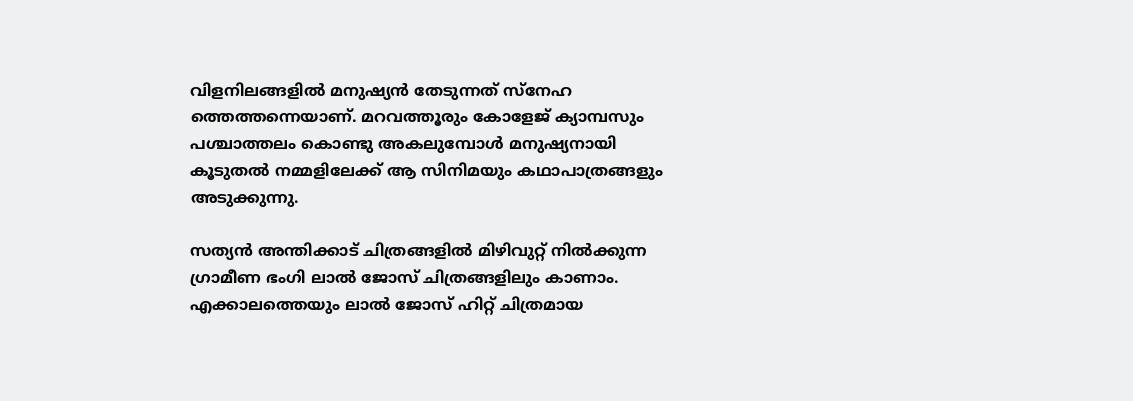വിളനിലങ്ങളിൽ മനുഷ്യൻ തേടുന്നത് സ്നേഹ ത്തെത്തന്നെയാണ്. മറവത്തൂരും കോളേജ് ക്യാമ്പസും പശ്ചാത്തലം കൊണ്ടു അകലുമ്പോൾ മനുഷ്യനായി കൂടുതൽ നമ്മളിലേക്ക് ആ സിനിമയും കഥാപാത്രങ്ങളും അടുക്കുന്നു.

സത്യൻ അന്തിക്കാട് ചിത്രങ്ങളിൽ മിഴിവുറ്റ് നിൽക്കുന്ന ഗ്രാമീണ ഭംഗി ലാൽ ജോസ് ചിത്രങ്ങളിലും കാണാം. എക്കാലത്തെയും ലാൽ ജോസ് ഹിറ്റ് ചിത്രമായ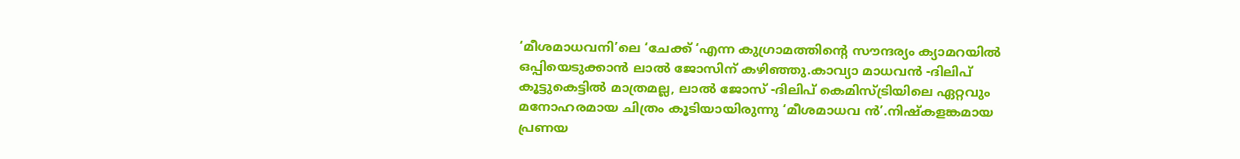‘മീശമാധവനി’ലെ ‘ചേക്ക് ‘എന്ന കുഗ്രാമത്തിന്‍റെ സൗന്ദര്യം ക്യാമറയിൽ ഒപ്പിയെടുക്കാൻ ലാൽ ജോസിന് കഴിഞ്ഞു.കാവ്യാ മാധവൻ -ദിലിപ് കൂട്ടുകെട്ടിൽ മാത്രമല്ല, ലാൽ ജോസ് -ദിലിപ് കെമിസ്ട്രിയിലെ ഏറ്റവും മനോഹരമായ ചിത്രം കൂടിയായിരുന്നു ‘മീശമാധവ ൻ’.നിഷ്കളങ്കമായ പ്രണയ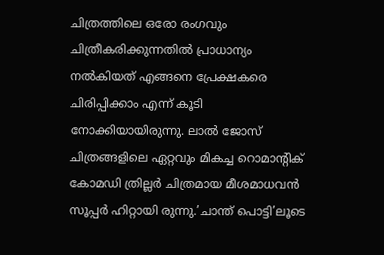ചിത്രത്തിലെ ഒരോ രംഗവും ചിത്രീകരിക്കുന്നതിൽ പ്രാധാന്യം നൽകിയത് എങ്ങനെ പ്രേക്ഷകരെ ചിരിപ്പിക്കാം എന്ന് കൂടി നോക്കിയായിരുന്നു. ലാൽ ജോസ് ചിത്രങ്ങളിലെ ഏറ്റവും മികച്ച റൊമാന്‍റിക് കോമഡി ത്രില്ലർ ചിത്രമായ മീശമാധവൻ സൂപ്പർ ഹിറ്റായി രുന്നു.’ചാന്ത് പൊട്ടി’ലൂടെ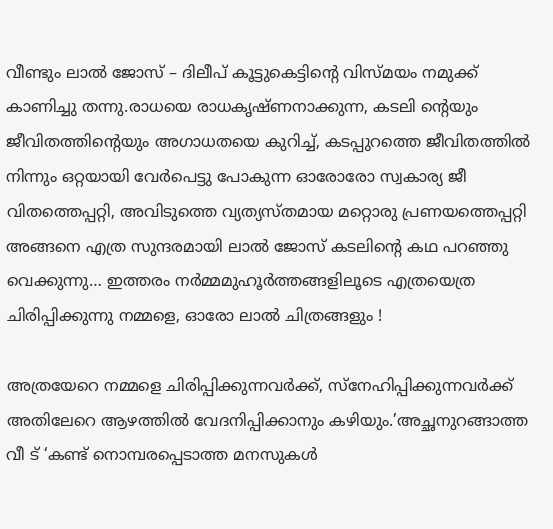വീണ്ടും ലാൽ ജോസ് – ദിലീപ് കൂട്ടുകെട്ടിന്‍റെ വിസ്മയം നമുക്ക് കാണിച്ചു തന്നു.രാധയെ രാധകൃഷ്ണനാക്കുന്ന, കടലി ന്‍റെയും ജീവിതത്തിന്‍റെയും അഗാധതയെ കുറിച്ച്, കടപ്പുറത്തെ ജീവിതത്തിൽ നിന്നും ഒറ്റയായി വേർപെട്ടു പോകുന്ന ഓരോരോ സ്വകാര്യ ജീ വിതത്തെപ്പറ്റി, അവിടുത്തെ വ്യത്യസ്തമായ മറ്റൊരു പ്രണയത്തെപ്പറ്റി അങ്ങനെ എത്ര സുന്ദരമായി ലാൽ ജോസ് കടലിന്‍റെ കഥ പറഞ്ഞു വെക്കുന്നു… ഇത്തരം നർമ്മമുഹൂർത്തങ്ങളിലൂടെ എത്രയെത്ര ചിരിപ്പിക്കുന്നു നമ്മളെ, ഓരോ ലാൽ ചിത്രങ്ങളും !

അത്രയേറെ നമ്മളെ ചിരിപ്പിക്കുന്നവർക്ക്, സ്നേഹിപ്പിക്കുന്നവർക്ക് അതിലേറെ ആഴത്തിൽ വേദനിപ്പിക്കാനും കഴിയും.’അച്ഛനുറങ്ങാത്ത വീ ട് ‘കണ്ട് നൊമ്പരപ്പെടാത്ത മനസുകൾ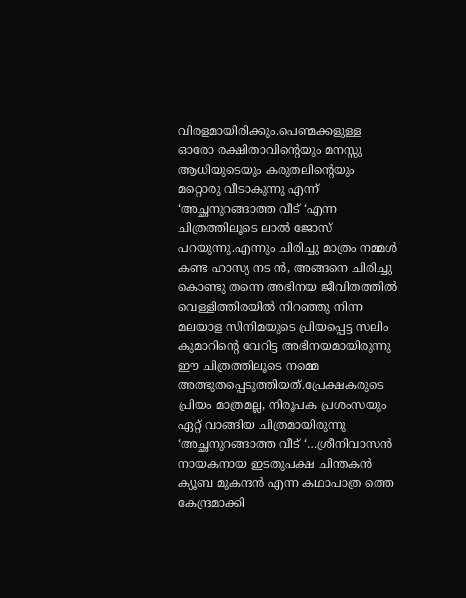വിരളമായിരിക്കും.പെണ്മക്കളുള്ള ഓരോ രക്ഷിതാവിന്‍റെയും മനസ്സു ആധിയുടെയും കരുതലിന്‍റെയും മറ്റൊരു വീടാകുന്നു എന്ന് ‘അച്ഛനുറങ്ങാത്ത വീട് ‘എന്ന ചിത്രത്തിലൂടെ ലാൽ ജോസ് പറയുന്നു.എന്നും ചിരിച്ചു മാത്രം നമ്മൾ കണ്ട ഹാസ്യ നട ൻ, അങ്ങനെ ചിരിച്ചു കൊണ്ടു തന്നെ അഭിനയ ജീവിതത്തിൽ വെള്ളിത്തിരയിൽ നിറഞ്ഞു നിന്ന മലയാള സിനിമയുടെ പ്രിയപ്പെട്ട സലിം കുമാറിന്‍റെ വേറിട്ട അഭിനയമായിരുന്നു ഈ ചിത്രത്തിലൂടെ നമ്മെ അത്ഭുതപ്പെടുത്തിയത്.പ്രേക്ഷകരുടെ പ്രിയം മാത്രമല്ല, നിരൂപക പ്രശംസയും ഏറ്റ് വാങ്ങിയ ചിത്രമായിരുന്നു ‘അച്ഛനുറങ്ങാത്ത വീട് ‘…ശ്രീനിവാസൻ നായകനായ ഇടതുപക്ഷ ചിന്തകന്‍ ക്യൂബ മുകന്ദൻ എന്ന കഥാപാത്ര ത്തെ കേന്ദ്രമാക്കി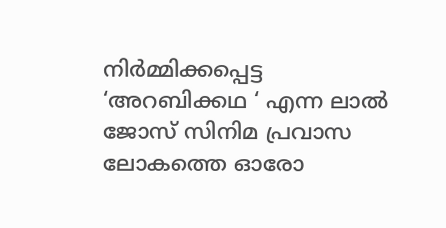നിർമ്മിക്കപ്പെട്ട ‘അറബിക്കഥ ‘ എന്ന ലാൽ ജോസ് സിനിമ പ്രവാസ ലോകത്തെ ഓരോ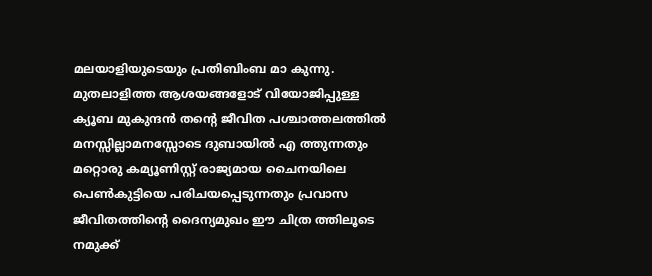മലയാളിയുടെയും പ്രതിബിംബ മാ കുന്നു. മുതലാളിത്ത ആശയങ്ങളോട് വിയോജിപ്പുള്ള ക്യൂബ മുകുന്ദൻ തന്‍റെ ജീവിത പശ്ചാത്തലത്തിൽ മനസ്സില്ലാമനസ്സോടെ ദുബായിൽ എ ത്തുന്നതും മറ്റൊരു കമ്യൂണിസ്റ്റ് രാജ്യമായ ചൈനയിലെ പെൺകുട്ടിയെ പരിചയപ്പെടുന്നതും പ്രവാസ ജീവിതത്തിന്‍റെ ദൈന്യമുഖം ഈ ചിത്ര ത്തിലൂടെ നമുക്ക്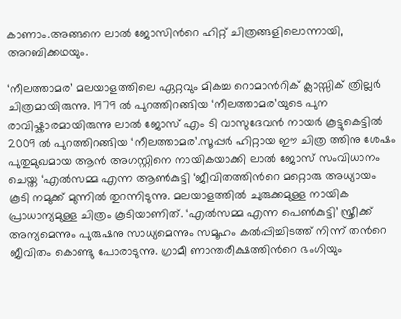കാണാം.അങ്ങനെ ലാൽ ജോസിന്‍റെ ഹിറ്റ് ചിത്രങ്ങളിലൊന്നായി, അറബിക്കഥയും.

‘നീലത്താമര’ മലയാളത്തിലെ ഏറ്റവും മികച്ച റൊമാന്‍റിക് ക്ലാസ്സിക് ത്രില്ലർ ചിത്രമായിരുന്നു. 1979 ൽ പുറത്തിറങ്ങിയ ‘നീലത്താമര’യുടെ പുന രാവിഷ്കാരമായിരുന്നു ലാൽ ജോസ് എം ടി വാസുദേവൻ നായർ കൂട്ടുകെട്ടിൽ 2009 ൽ പുറത്തിറങ്ങിയ ‘നീലത്താമര’.സൂപ്പര്‍ ഹിറ്റായ ഈ ചിത്ര ത്തിനു ശേഷം പുതുമുഖമായ ആൻ അഗസ്റ്റിനെ നായികയാക്കി ലാൽ ജോസ് സംവിധാനം ചെയ്ത ‘എൽസമ്മ എന്ന ആൺകുട്ടി ‘ജീവിതത്തിന്‍റെ മറ്റൊരു അധ്യായം കൂടി നമുക്ക് മുന്നിൽ തുറന്നിടുന്നു. മലയാളത്തിൽ ചുരുക്കമുള്ള നായിക പ്രാധാന്യമുള്ള ചിത്രം കൂടിയാണിത്. ‘എൽസമ്മ എന്ന പെൺകുട്ടി’ സ്ത്രീക്ക് അന്യമെന്നും പുരുഷനു സാധ്യമെന്നും സമൂഹം കൽപ്പിച്ചിടത്ത് നിന്ന് തന്‍റെ ജീവിതം കൊണ്ടു പോരാടുന്നു. ഗ്രാമീ ണാന്തരീക്ഷത്തിന്‍റെ ഭംഗിയും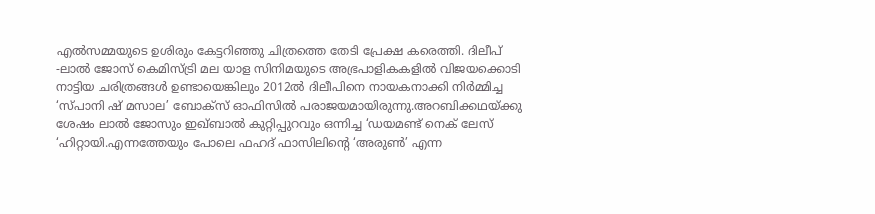എല്‍സമ്മയുടെ ഉശിരും കേട്ടറിഞ്ഞു ചിത്രത്തെ തേടി പ്രേക്ഷ കരെത്തി. ദിലീപ് -ലാൽ ജോസ് കെമിസ്ട്രി മല യാള സിനിമയുടെ അഭ്രപാളികകളിൽ വിജയക്കൊടി നാട്ടിയ ചരിത്രങ്ങൾ ഉണ്ടായെങ്കിലും 2012ൽ ദിലീപിനെ നായകനാക്കി നിർമ്മിച്ച ‘സ്പാനി ഷ് മസാല’ ബോക്സ്‌ ഓഫിസിൽ പരാജയമായിരുന്നു.അറബിക്കഥയ്ക്കു ശേഷം ലാൽ ജോസും ഇഖ്‌ബാൽ കുറ്റിപ്പുറവും ഒന്നിച്ച ‘ഡയമണ്ട് നെക്‌ ലേസ്‌ ‘ഹിറ്റായി.എന്നത്തേയും പോലെ ഫഹദ് ഫാസിലിന്‍റെ ‘അരുൺ’ എന്ന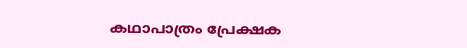കഥാപാത്രം പ്രേക്ഷക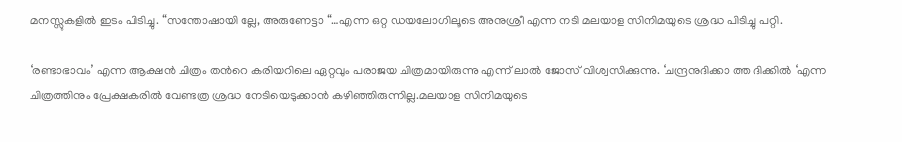മനസ്സുകളിൽ ഇടം പിടിച്ചു. “സന്തോഷായി ല്ലേ, അരുണേട്ടാ “…എന്ന ഒറ്റ ഡയലോഗിലൂടെ അനുശ്രീ എന്ന നടി മലയാള സിനിമയുടെ ശ്രദ്ധ പിടിച്ചു പറ്റി.

‘രണ്ടാഭാവം’ എന്ന ആക്ഷൻ ചിത്രം തന്‍റെ കരിയറിലെ ഏറ്റവും പരാജയ ചിത്രമായിരുന്നു എന്ന് ലാൽ ജോസ് വിശ്വസിക്കുന്നു. ‘ചന്ദ്രനുദിക്കാ ത്ത ദിക്കിൽ ‘എന്ന ചിത്രത്തിനും പ്രേക്ഷകരിൽ വേണ്ടത്ര ശ്രദ്ധ നേടിയെടുക്കാൻ കഴിഞ്ഞിരുന്നില്ല.മലയാള സിനിമയുടെ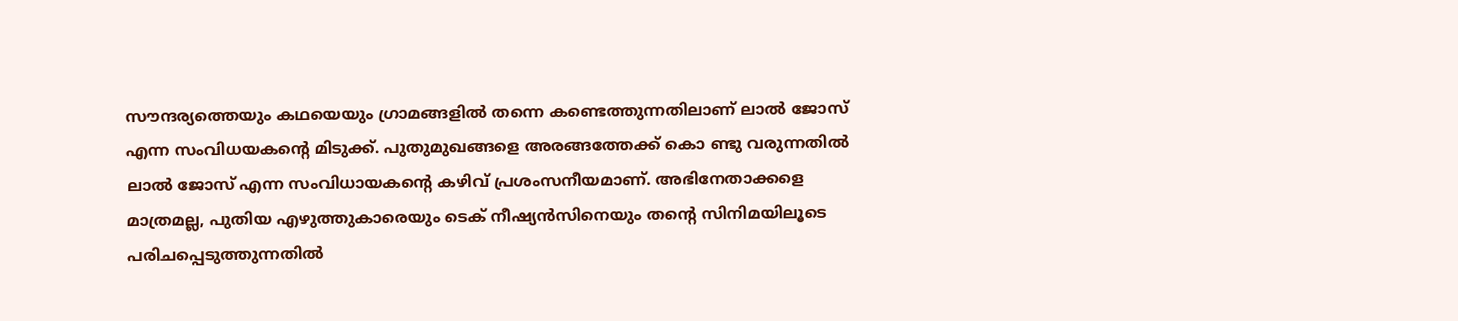സൗന്ദര്യത്തെയും കഥയെയും ഗ്രാമങ്ങളിൽ തന്നെ കണ്ടെത്തുന്നതിലാണ് ലാൽ ജോസ് എന്ന സംവിധയകന്‍റെ മിടുക്ക്. പുതുമുഖങ്ങളെ അരങ്ങത്തേക്ക് കൊ ണ്ടു വരുന്നതിൽ ലാൽ ജോസ് എന്ന സംവിധായകന്‍റെ കഴിവ് പ്രശംസനീയമാണ്. അഭിനേതാക്കളെ മാത്രമല്ല, പുതിയ എഴുത്തുകാരെയും ടെക്‌ നീഷ്യൻസിനെയും തന്‍റെ സിനിമയിലൂടെ പരിചപ്പെടുത്തുന്നതിൽ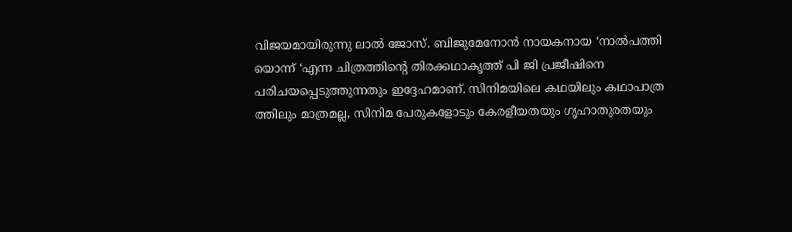വിജയമായിരുന്നു ലാൽ ജോസ്. ബിജുമേനോൻ നായകനായ ‘നാൽപത്തി യൊന്ന് ‘എന്ന ചിത്രത്തിന്‍റെ തിരക്കഥാകൃത്ത് പി ജി പ്രജീഷിനെ പരിചയപ്പെടുത്തുന്നതും ഇദ്ദേഹമാണ്. സിനിമയിലെ കഥയിലും കഥാപാത്ര ത്തിലും മാത്രമല്ല, സിനിമ പേരുകളോടും കേരളീയതയും ഗൃഹാതുരതയും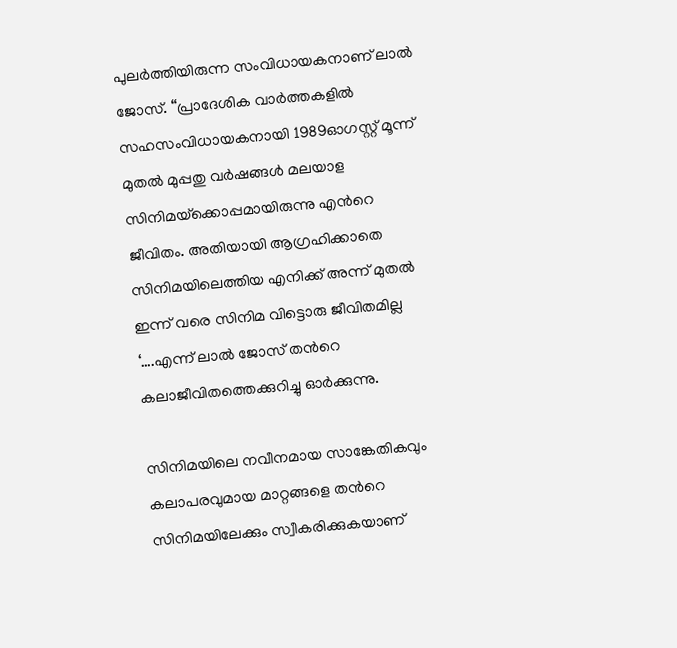പുലർത്തിയിരുന്ന സംവിധായകനാണ് ലാൽ ജോസ്. “പ്രാദേശിക വാർത്തകളിൽ സഹസംവിധായകനായി 1989ഓഗസ്റ്റ് മൂന്ന് മുതൽ മുപ്പതു വർഷങ്ങൾ മലയാള സിനിമയ്‌ക്കൊപ്പമായിരുന്നു എന്‍റെ ജീവിതം. അതിയായി ആഗ്രഹിക്കാതെ സിനിമയിലെത്തിയ എനിക്ക് അന്ന് മുതൽ ഇന്ന് വരെ സിനിമ വിട്ടൊരു ജീവിതമില്ല ‘….എന്ന് ലാൽ ജോസ് തന്‍റെ കലാജീവിതത്തെക്കുറിച്ചു ഓർക്കുന്നു.

സിനിമയിലെ നവീനമായ സാങ്കേതികവും കലാപരവുമായ മാറ്റങ്ങളെ തന്‍റെ സിനിമയിലേക്കും സ്വീകരിക്കുകയാണ്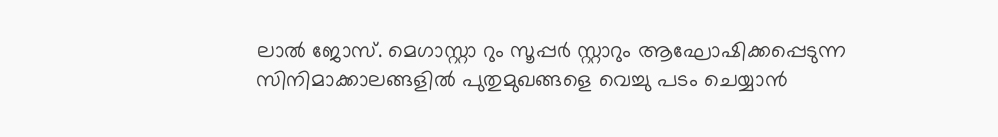ലാൽ ജോസ്. മെഗാസ്റ്റാ റും സൂപ്പർ സ്റ്റാറും ആഘോഷിക്കപ്പെടുന്ന സിനിമാക്കാലങ്ങളിൽ പുതുമുഖങ്ങളെ വെച്ചു പടം ചെയ്യാൻ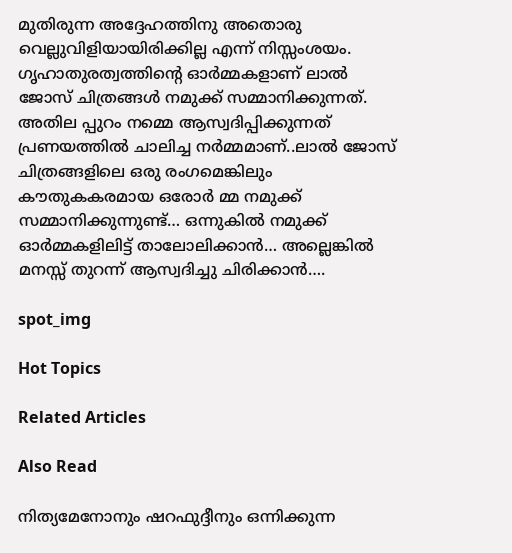മുതിരുന്ന അദ്ദേഹത്തിനു അതൊരു വെല്ലുവിളിയായിരിക്കില്ല എന്ന് നിസ്സംശയം. ഗൃഹാതുരത്വത്തിന്‍റെ ഓർമ്മകളാണ് ലാൽ ജോസ് ചിത്രങ്ങൾ നമുക്ക് സമ്മാനിക്കുന്നത്. അതില പ്പുറം നമ്മെ ആസ്വദിപ്പിക്കുന്നത് പ്രണയത്തിൽ ചാലിച്ച നർമ്മമാണ്..ലാൽ ജോസ് ചിത്രങ്ങളിലെ ഒരു രംഗമെങ്കിലും കൗതുകകരമായ ഒരോർ മ്മ നമുക്ക് സമ്മാനിക്കുന്നുണ്ട്… ഒന്നുകിൽ നമുക്ക് ഓർമ്മകളിലിട്ട് താലോലിക്കാൻ… അല്ലെങ്കിൽ മനസ്സ് തുറന്ന് ആസ്വദിച്ചു ചിരിക്കാൻ….

spot_img

Hot Topics

Related Articles

Also Read

നിത്യമേനോനും ഷറഫുദ്ദീനും ഒന്നിക്കുന്ന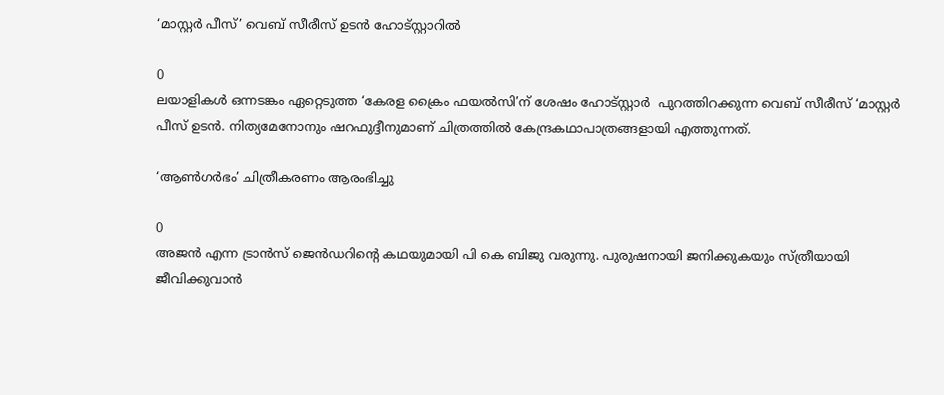‘മാസ്റ്റര്‍ പീസ്’ വെബ് സീരീസ് ഉടന്‍ ഹോട്സ്റ്റാറില്‍

0
ലയാളികള്‍ ഒന്നടങ്കം ഏറ്റെടുത്ത ‘കേരള ക്രൈം ഫയല്‍സി’ന് ശേഷം ഹോട്സ്റ്റാര്‍  പുറത്തിറക്കുന്ന വെബ് സീരീസ് ‘മാസ്റ്റര്‍ പീസ് ഉടന്‍. നിത്യമേനോനും ഷറഫുദ്ദീനുമാണ് ചിത്രത്തില്‍ കേന്ദ്രകഥാപാത്രങ്ങളായി എത്തുന്നത്.

‘ആൺഗർഭം’ ചിത്രീകരണം ആരംഭിച്ചു

0
അജൻ എന്ന ട്രാൻസ് ജെൻഡറിന്റെ കഥയുമായി പി കെ ബിജു വരുന്നു. പുരുഷനായി ജനിക്കുകയും സ്ത്രീയായി ജീവിക്കുവാൻ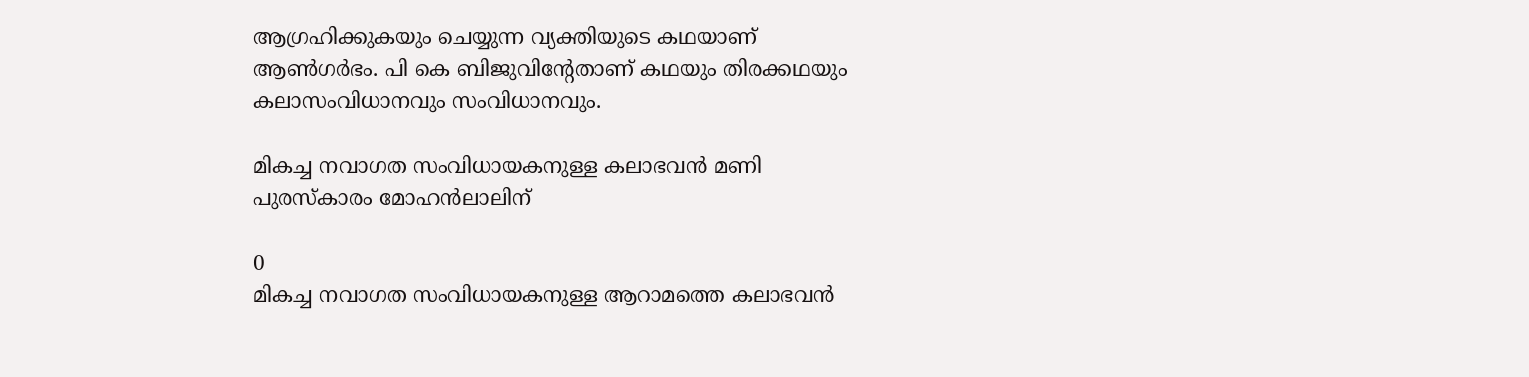ആഗ്രഹിക്കുകയും ചെയ്യുന്ന വ്യക്തിയുടെ കഥയാണ് ആൺഗർഭം. പി കെ ബിജുവിന്റേതാണ് കഥയും തിരക്കഥയും കലാസംവിധാനവും സംവിധാനവും.

മികച്ച നവാഗത സംവിധായകനുള്ള കലാഭവൻ മണി പുരസ്കാരം മോഹൻലാലിന്

0
മികച്ച നവാഗത സംവിധായകനുള്ള ആറാമത്തെ കലാഭവൻ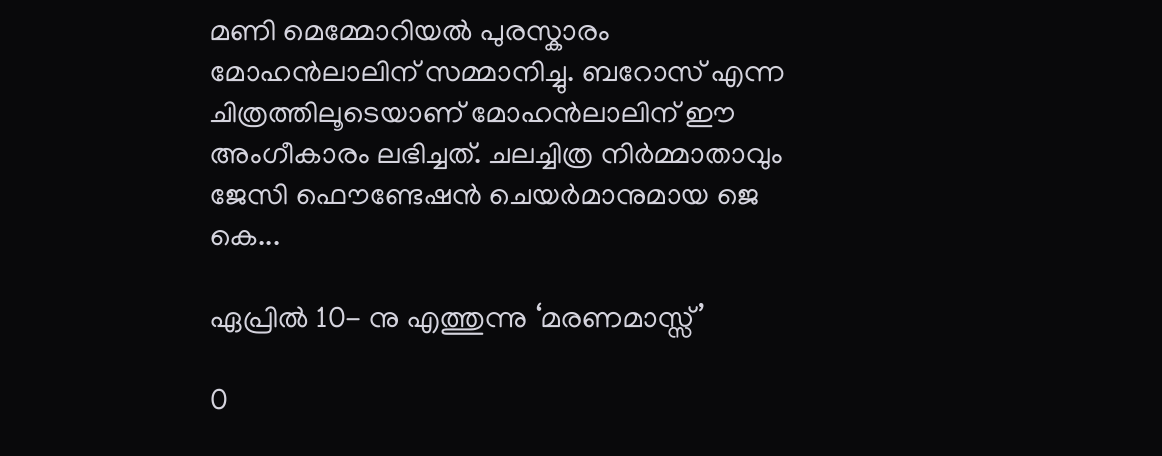മണി മെമ്മോറിയൽ പുരസ്കാരം മോഹൻലാലിന് സമ്മാനിച്ചു. ബറോസ് എന്ന ചിത്രത്തിലൂടെയാണ് മോഹൻലാലിന് ഈ അംഗീകാരം ലഭിച്ചത്. ചലച്ചിത്ര നിർമ്മാതാവും ജേസി ഫൌണ്ടേഷൻ ചെയർമാനുമായ ജെ കെ...

ഏപ്രിൽ 10- നു എത്തുന്നു ‘മരണമാസ്സ്’

0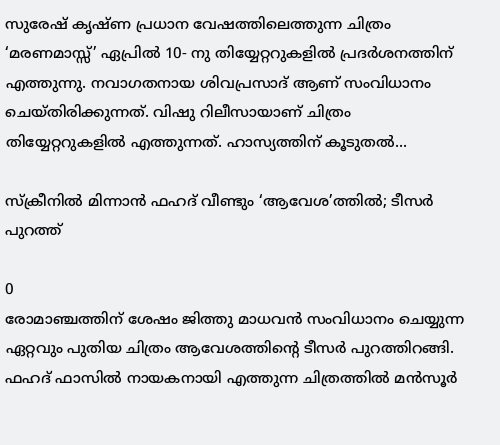സുരേഷ് കൃഷ്ണ പ്രധാന വേഷത്തിലെത്തുന്ന ചിത്രം ‘മരണമാസ്സ്’ ഏപ്രിൽ 10- നു തിയ്യേറ്ററുകളിൽ പ്രദർശനത്തിന് എത്തുന്നു. നവാഗതനായ ശിവപ്രസാദ് ആണ് സംവിധാനം ചെയ്തിരിക്കുന്നത്. വിഷു റിലീസായാണ് ചിത്രം തിയ്യേറ്ററുകളിൽ എത്തുന്നത്. ഹാസ്യത്തിന് കൂടുതൽ...

സ്ക്രീനിൽ മിന്നാൻ ഫഹദ് വീണ്ടും ‘ആവേശ’ത്തിൽ; ടീസർ പുറത്ത്

0
രോമാഞ്ചത്തിന് ശേഷം ജിത്തു മാധവൻ സംവിധാനം ചെയ്യുന്ന ഏറ്റവും പുതിയ ചിത്രം ആവേശത്തിന്റെ ടീസർ പുറത്തിറങ്ങി. ഫഹദ് ഫാസിൽ നായകനായി എത്തുന്ന ചിത്രത്തിൽ മൻസൂർ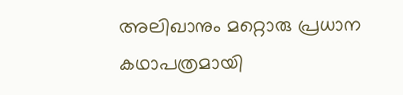അലിഖാനും മറ്റൊരു പ്രധാന കഥാപത്രമായി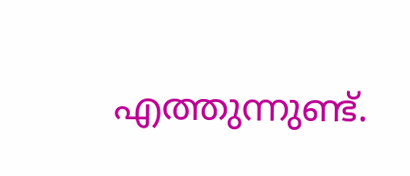എത്തുന്നുണ്ട്.